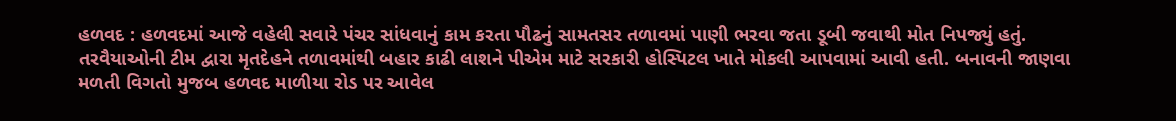હળવદ : હળવદમાં આજે વહેલી સવારે પંચર સાંધવાનું કામ કરતા પૌઢનું સામતસર તળાવમાં પાણી ભરવા જતા ડૂબી જવાથી મોત નિપજ્યું હતું. તરવૈયાઓની ટીમ દ્વારા મૃતદેહને તળાવમાંથી બહાર કાઢી લાશને પીએમ માટે સરકારી હોસ્પિટલ ખાતે મોકલી આપવામાં આવી હતી. બનાવની જાણવા મળતી વિગતો મુજબ હળવદ માળીયા રોડ પર આવેલ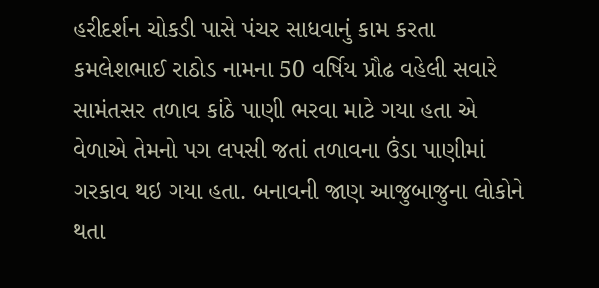હરીદર્શન ચોકડી પાસે પંચર સાધવાનું કામ કરતા કમલેશભાઈ રાઠોડ નામના 50 વર્ષિય પ્રૌઢ વહેલી સવારે સામંતસર તળાવ કાંઠે પાણી ભરવા માટે ગયા હતા એ વેળાએ તેમનો પગ લપસી જતાં તળાવના ઉંડા પાણીમાં ગરકાવ થઇ ગયા હતા. બનાવની જાણ આજુબાજુના લોકોને થતા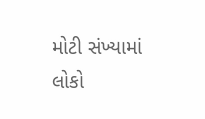મોટી સંખ્યામાં લોકો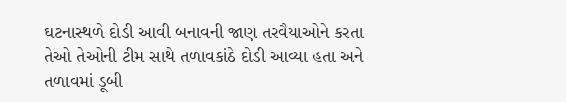ઘટનાસ્થળે દોડી આવી બનાવની જાણ તરવૈયાઓને કરતા તેઓ તેઓની ટીમ સાથે તળાવકાંઠે દોડી આવ્યા હતા અને તળાવમાં ડૂબી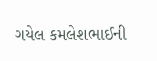ગયેલ કમલેશભાઈની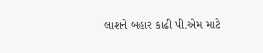લાશને બહાર કાઢી પી.એમ માટે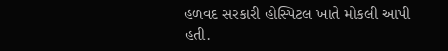હળવદ સરકારી હોસ્પિટલ ખાતે મોકલી આપી હતી.